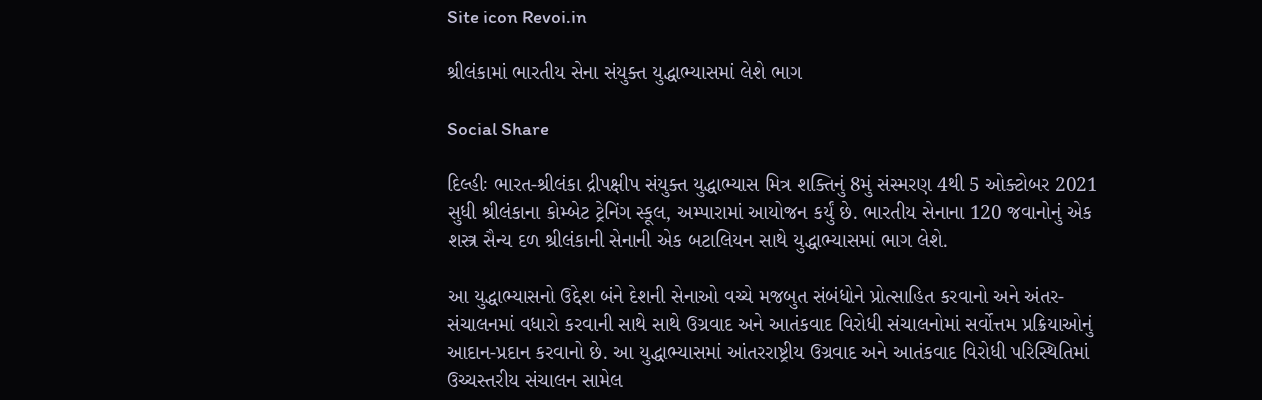Site icon Revoi.in

શ્રીલંકામાં ભારતીય સેના સંયુક્ત યુદ્ધાભ્યાસમાં લેશે ભાગ

Social Share

દિલ્હીઃ ભારત-શ્રીલંકા દ્રીપક્ષીપ સંયુક્ત યુદ્ધાભ્યાસ મિત્ર શક્તિનું 8મું સંસ્મરણ 4થી 5 ઓક્ટોબર 2021 સુધી શ્રીલંકાના કોમ્બેટ ટ્રેનિંગ સ્કૂલ, અમ્પારામાં આયોજન કર્યું છે. ભારતીય સેનાના 120 જવાનોનું એક શસ્ત્ર સૈન્ય દળ શ્રીલંકાની સેનાની એક બટાલિયન સાથે યુદ્ધાભ્યાસમાં ભાગ લેશે.

આ યુદ્ધાભ્યાસનો ઉદ્દેશ બંને દેશની સેનાઓ વચ્ચે મજબુત સંબંધોને પ્રોત્સાહિત કરવાનો અને અંતર-સંચાલનમાં વધારો કરવાની સાથે સાથે ઉગ્રવાદ અને આતંકવાદ વિરોધી સંચાલનોમાં સર્વોત્તમ પ્રક્રિયાઓનું આદાન-પ્રદાન કરવાનો છે. આ યુદ્ધાભ્યાસમાં આંતરરાષ્ટ્રીય ઉગ્રવાદ અને આતંકવાદ વિરોધી પરિસ્થિતિમાં ઉચ્ચસ્તરીય સંચાલન સામેલ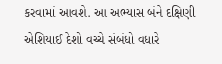કરવામાં આવશે. આ અભ્યાસ બંને દક્ષિણી એશિયાઈ દેશો વચ્ચે સંબંધો વધારે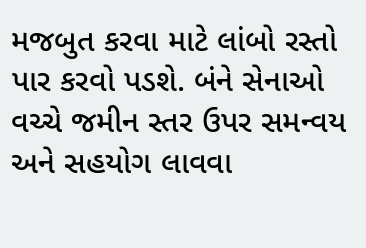મજબુત કરવા માટે લાંબો રસ્તો પાર કરવો પડશે. બંને સેનાઓ વચ્ચે જમીન સ્તર ઉપર સમન્વય અને સહયોગ લાવવા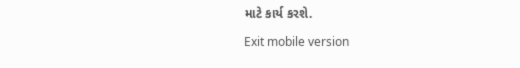માટે કાર્ય કરશે.

Exit mobile version